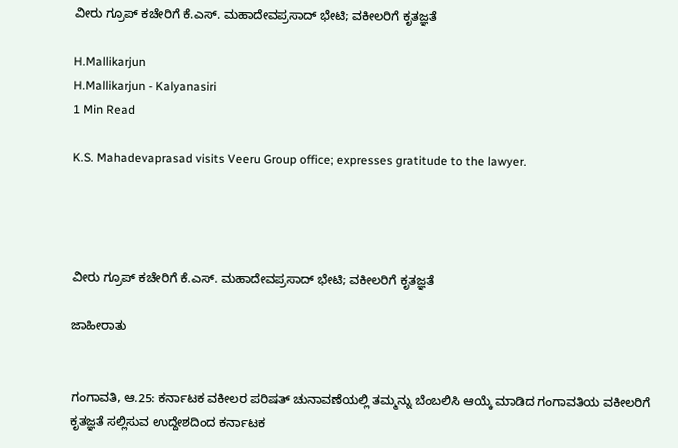ವೀರು ಗ್ರೂಪ್ ಕಚೇರಿಗೆ ಕೆ.ಎಸ್. ಮಹಾದೇವಪ್ರಸಾದ್ ಭೇಟಿ; ವಕೀಲರಿಗೆ ಕೃತಜ್ಞತೆ

H.Mallikarjun
H.Mallikarjun - Kalyanasiri
1 Min Read

K.S. Mahadevaprasad visits Veeru Group office; expresses gratitude to the lawyer.




ವೀರು ಗ್ರೂಪ್ ಕಚೇರಿಗೆ ಕೆ.ಎಸ್. ಮಹಾದೇವಪ್ರಸಾದ್ ಭೇಟಿ; ವಕೀಲರಿಗೆ ಕೃತಜ್ಞತೆ

ಜಾಹೀರಾತು


ಗಂಗಾವತಿ, ಆ.25: ಕರ್ನಾಟಕ ವಕೀಲರ ಪರಿಷತ್ ಚುನಾವಣೆಯಲ್ಲಿ ತಮ್ಮನ್ನು ಬೆಂಬಲಿಸಿ ಆಯ್ಕೆ ಮಾಡಿದ ಗಂಗಾವತಿಯ ವಕೀಲರಿಗೆ ಕೃತಜ್ಞತೆ ಸಲ್ಲಿಸುವ ಉದ್ದೇಶದಿಂದ ಕರ್ನಾಟಕ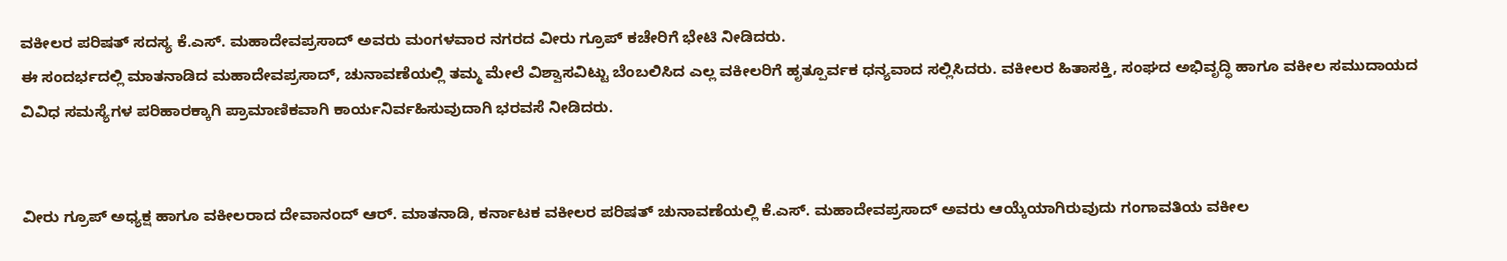ವಕೀಲರ ಪರಿಷತ್ ಸದಸ್ಯ ಕೆ.ಎಸ್. ಮಹಾದೇವಪ್ರಸಾದ್ ಅವರು ಮಂಗಳವಾರ ನಗರದ ವೀರು ಗ್ರೂಪ್ ಕಚೇರಿಗೆ ಭೇಟಿ ನೀಡಿದರು.
ಈ ಸಂದರ್ಭದಲ್ಲಿ ಮಾತನಾಡಿದ ಮಹಾದೇವಪ್ರಸಾದ್, ಚುನಾವಣೆಯಲ್ಲಿ ತಮ್ಮ ಮೇಲೆ ವಿಶ್ವಾಸವಿಟ್ಟು ಬೆಂಬಲಿಸಿದ ಎಲ್ಲ ವಕೀಲರಿಗೆ ಹೃತ್ಪೂರ್ವಕ ಧನ್ಯವಾದ ಸಲ್ಲಿಸಿದರು. ವಕೀಲರ ಹಿತಾಸಕ್ತಿ, ಸಂಘದ ಅಭಿವೃದ್ಧಿ ಹಾಗೂ ವಕೀಲ ಸಮುದಾಯದ ವಿವಿಧ ಸಮಸ್ಯೆಗಳ ಪರಿಹಾರಕ್ಕಾಗಿ ಪ್ರಾಮಾಣಿಕವಾಗಿ ಕಾರ್ಯನಿರ್ವಹಿಸುವುದಾಗಿ ಭರವಸೆ ನೀಡಿದರು.


ವೀರು ಗ್ರೂಪ್ ಅಧ್ಯಕ್ಷ ಹಾಗೂ ವಕೀಲರಾದ ದೇವಾನಂದ್ ಆರ್. ಮಾತನಾಡಿ, ಕರ್ನಾಟಕ ವಕೀಲರ ಪರಿಷತ್ ಚುನಾವಣೆಯಲ್ಲಿ ಕೆ.ಎಸ್. ಮಹಾದೇವಪ್ರಸಾದ್ ಅವರು ಆಯ್ಕೆಯಾಗಿರುವುದು ಗಂಗಾವತಿಯ ವಕೀಲ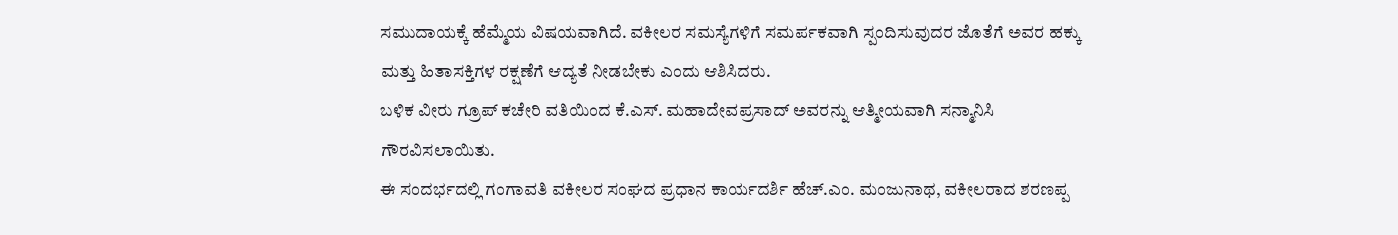ಸಮುದಾಯಕ್ಕೆ ಹೆಮ್ಮೆಯ ವಿಷಯವಾಗಿದೆ. ವಕೀಲರ ಸಮಸ್ಯೆಗಳಿಗೆ ಸಮರ್ಪಕವಾಗಿ ಸ್ಪಂದಿಸುವುದರ ಜೊತೆಗೆ ಅವರ ಹಕ್ಕು ಮತ್ತು ಹಿತಾಸಕ್ತಿಗಳ ರಕ್ಷಣೆಗೆ ಆದ್ಯತೆ ನೀಡಬೇಕು ಎಂದು ಆಶಿಸಿದರು.
ಬಳಿಕ ವೀರು ಗ್ರೂಪ್ ಕಚೇರಿ ವತಿಯಿಂದ ಕೆ.ಎಸ್. ಮಹಾದೇವಪ್ರಸಾದ್ ಅವರನ್ನು ಆತ್ಮೀಯವಾಗಿ ಸನ್ಮಾನಿಸಿ ಗೌರವಿಸಲಾಯಿತು.
ಈ ಸಂದರ್ಭದಲ್ಲಿ ಗಂಗಾವತಿ ವಕೀಲರ ಸಂಘದ ಪ್ರಧಾನ ಕಾರ್ಯದರ್ಶಿ ಹೆಚ್.ಎಂ. ಮಂಜುನಾಥ, ವಕೀಲರಾದ ಶರಣಪ್ಪ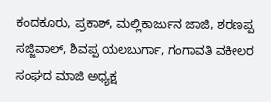ಕಂದಕೂರು, ಪ್ರಕಾಶ್, ಮಲ್ಲಿಕಾರ್ಜುನ ಜಾಜಿ, ಶರಣಪ್ಪ ಸಜ್ಜಿವಾಲ್, ಶಿವಪ್ಪ ಯಲಬುರ್ಗಾ, ಗಂಗಾವತಿ ವಕೀಲರ ಸಂಘದ ಮಾಜಿ ಅಧ್ಯಕ್ಷ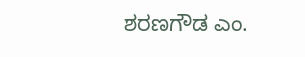ಶರಣಗೌಡ ಎಂ.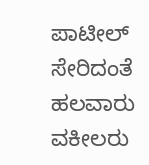ಪಾಟೀಲ್ ಸೇರಿದಂತೆ ಹಲವಾರು ವಕೀಲರು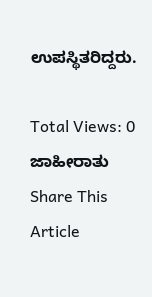ಉಪಸ್ಥಿತರಿದ್ದರು.

Total Views: 0
ಜಾಹೀರಾತು
Share This Article